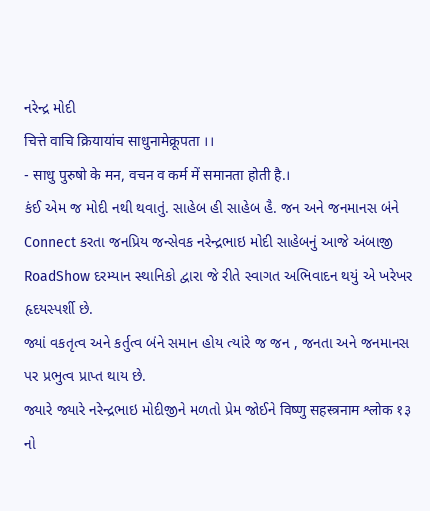નરેન્દ્ર મોદી
चित्ते वाचि क्रियायांच साधुनामेक्रूपता ।।
- साधु पुरुषो के मन, वचन व कर्म में समानता होती है.।
કંઈ એમ જ મોદી નથી થવાતું. સાહેબ હી સાહેબ હૈ. જન અને જનમાનસ બંને Connect કરતા જનપ્રિય જન્સેવક નરેન્દ્રભાઇ મોદી સાહેબનું આજે અંબાજી RoadShow દરમ્યાન સ્થાનિકો દ્વારા જે રીતે સ્વાગત અભિવાદન થયું એ ખરેખર હૃદયસ્પર્શી છે.
જ્યાં વકતૃત્વ અને કર્તુત્વ બંને સમાન હોય ત્યાંરે જ જન , જનતા અને જનમાનસ પર પ્રભુત્વ પ્રાપ્ત થાય છે.
જ્યારે જ્યારે નરેન્દ્રભાઇ મોદીજીને મળતો પ્રેમ જોઈને विष्णु सहस्त्रनाम श्लोक १३ નો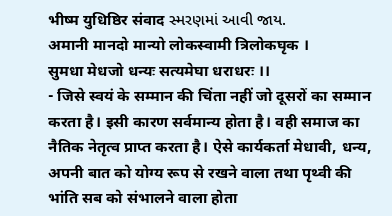भीष्म युधिष्ठिर संवाद સ્મરણમાં આવી જાય.
अमानी मानदो मान्यो लोकस्वामी त्रिलोकघृक ।
सुमधा मेधजो धन्यः सत्यमेघा धराधरः ।।
- जिसे स्वयं के सम्मान की चिंता नहीं जो दूसरों का सम्मान करता है। इसी कारण सर्वमान्य होता है। वही समाज का नैतिक नेतृत्व प्राप्त करता है। ऐसे कार्यकर्ता मेधावी, धन्य, अपनी बात को योग्य रूप से रखने वाला तथा पृथ्वी की भांति सब को संभालने वाला होता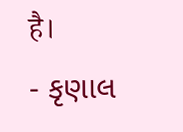है।
- કૃણાલ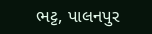ભટ્ટ, પાલનપુર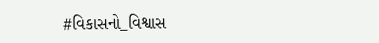#વિકાસનો_વિશ્વાસ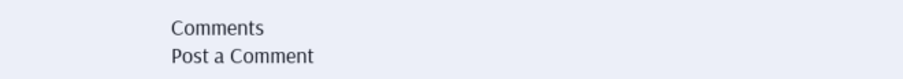Comments
Post a Comment